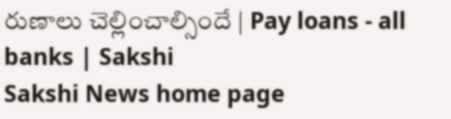రుణాలు చెల్లించాల్సిందే | Pay loans - all banks | Sakshi
Sakshi News home page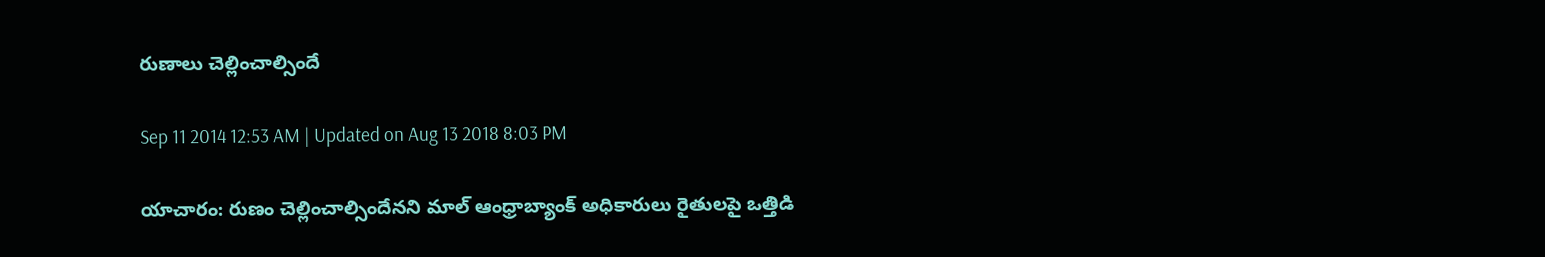రుణాలు చెల్లించాల్సిందే

Sep 11 2014 12:53 AM | Updated on Aug 13 2018 8:03 PM

యాచారం: రుణం చెల్లించాల్సిందేనని మాల్ ఆంధ్రాబ్యాంక్ అధికారులు రైతులపై ఒత్తిడి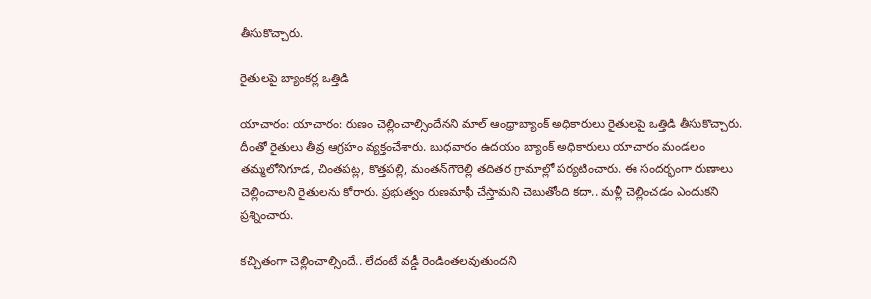తీసుకొచ్చారు.

రైతులపై బ్యాంకర్ల ఒత్తిడి

యాచారం: యాచారం: రుణం చెల్లించాల్సిందేనని మాల్ ఆంధ్రాబ్యాంక్ అధికారులు రైతులపై ఒత్తిడి తీసుకొచ్చారు. దీంతో రైతులు తీవ్ర ఆగ్రహం వ్యక్తంచేశారు. బుధవారం ఉదయం బ్యాంక్ అధికారులు యాచారం మండలం తమ్మలోనిగూడ, చింతపట్ల, కొత్తపల్లి, మంతన్‌గౌరెల్లి తదితర గ్రామాల్లో పర్యటించారు. ఈ సందర్భంగా రుణాలు చెల్లించాలని రైతులను కోరారు. ప్రభుత్వం రుణమాఫీ చేస్తామని చెబుతోంది కదా.. మళ్లీ చెల్లించడం ఎందుకని ప్రశ్నించారు.

కచ్చితంగా చెల్లించాల్సిందే.. లేదంటే వడ్డీ రెండింతలవుతుందని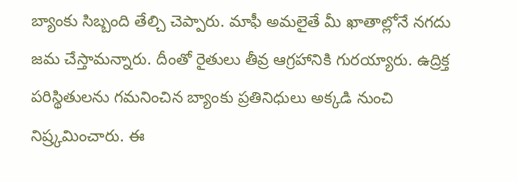బ్యాంకు సిబ్బంది తేల్చి చెప్పారు. మాఫీ అమలైతే మీ ఖాతాల్లోనే నగదు జమ చేస్తామన్నారు. దీంతో రైతులు తీవ్ర ఆగ్రహానికి గురయ్యారు. ఉద్రిక్త పరిస్థితులను గమనించిన బ్యాంకు ప్రతినిధులు అక్కడి నుంచి నిష్ర్కమించారు. ఈ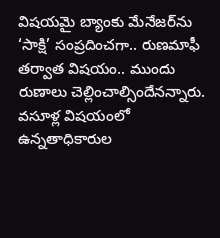విషయమై బ్యాంకు మేనేజర్‌ను ‘సాక్షి’ సంప్రదించగా.. రుణమాఫీ తర్వాత విషయం.. ముందు రుణాలు చెల్లించాల్సిందేనన్నారు. వసూళ్ల విషయంలో ఉన్నతాధికారుల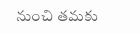నుంచి తమకు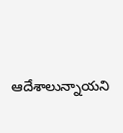ఆదేశాలున్నాయని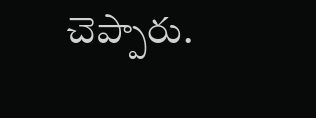చెప్పారు.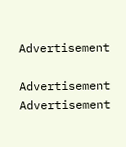Advertisement

Advertisement
Advertisement